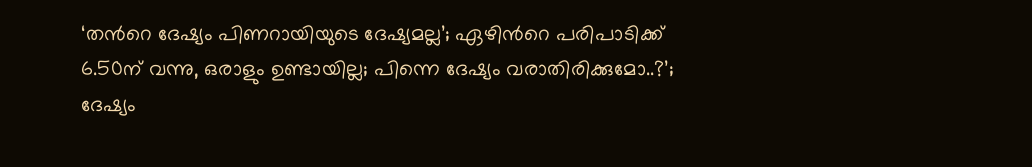‘തന്‍റെ ദേഷ്യം പിണറായിയുടെ ദേഷ്യമല്ല’; ഏഴിന്‍റെ പരിപാടിക്ക് 6.50ന് വന്നു, ഒരാളും ഉണ്ടായില്ല; പിന്നെ ദേഷ്യം വരാതിരിക്കുമോ..?’; ദേഷ്യം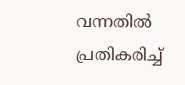വന്നതില്‍ പ്രതികരിച്ച്‌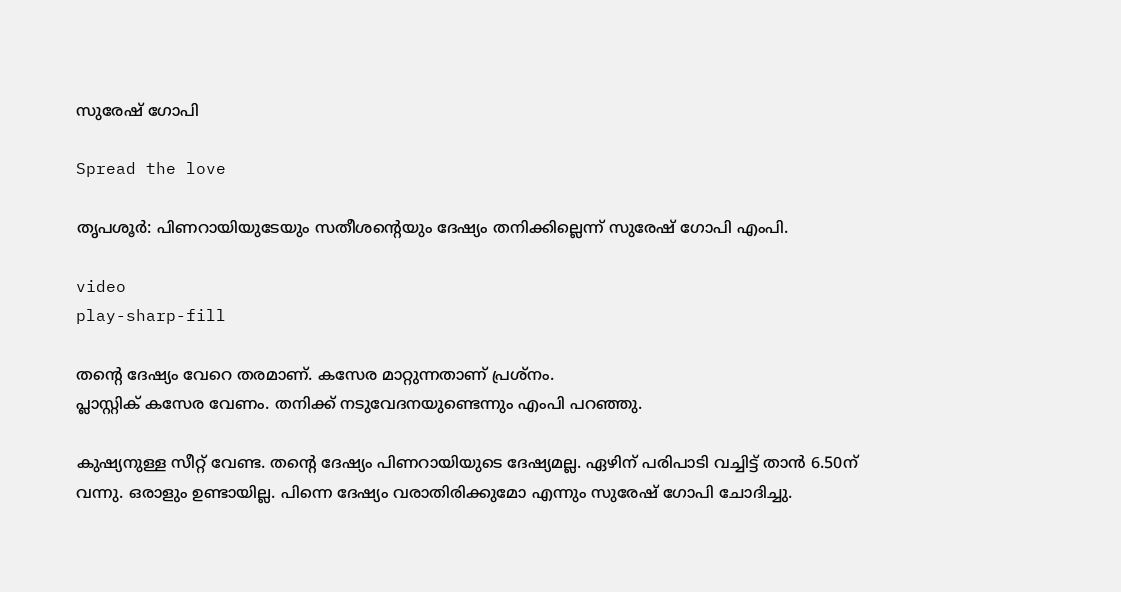സുരേഷ് ഗോപി

Spread the love

തൃപശൂർ: പിണറായിയുടേയും സതീശന്‍റെയും ദേഷ്യം തനിക്കില്ലെന്ന് സുരേഷ് ഗോപി എംപി.

video
play-sharp-fill

തന്‍റെ ദേഷ്യം വേറെ തരമാണ്. കസേര മാറ്റുന്നതാണ് പ്രശ്നം.
പ്ലാസ്റ്റിക് കസേര വേണം. തനിക്ക് നടുവേദനയുണ്ടെന്നും എംപി പറഞ്ഞു.

കുഷ്യനുള്ള സീറ്റ് വേണ്ട. തന്‍റെ ദേഷ്യം പിണറായിയുടെ ദേഷ്യമല്ല. ഏഴിന് പരിപാടി വച്ചിട്ട് താൻ 6.50ന് വന്നു. ഒരാളും ഉണ്ടായില്ല. പിന്നെ ദേഷ്യം വരാതിരിക്കുമോ എന്നും സുരേഷ് ഗോപി ചോദിച്ചു.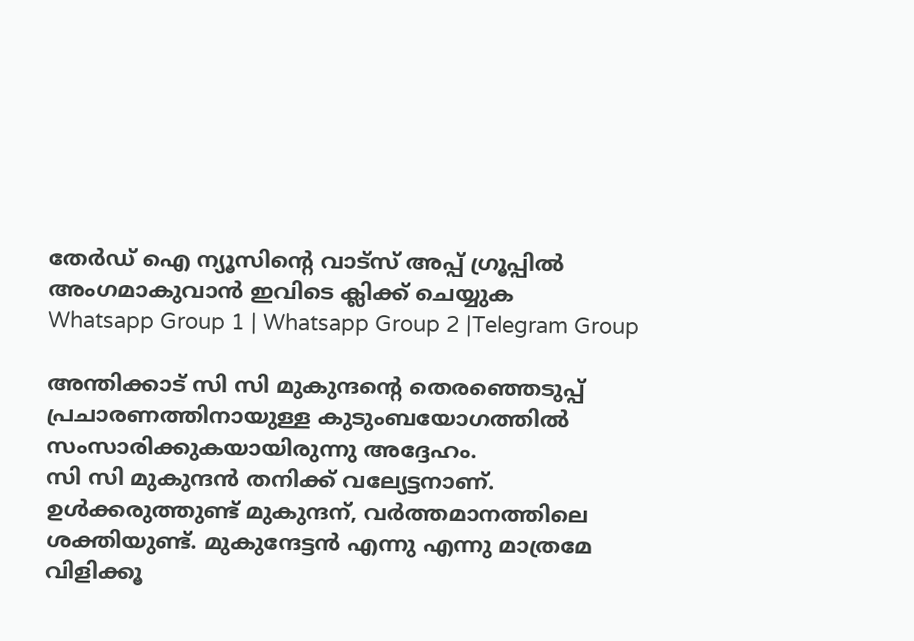തേർഡ് ഐ ന്യൂസിന്റെ വാട്സ് അപ്പ് ഗ്രൂപ്പിൽ അംഗമാകുവാൻ ഇവിടെ ക്ലിക്ക് ചെയ്യുക
Whatsapp Group 1 | Whatsapp Group 2 |Telegram Group

അന്തിക്കാട് സി സി മുകുന്ദന്‍റെ തെരഞ്ഞെടുപ്പ് പ്രചാരണത്തിനായുള്ള കുടുംബയോഗത്തില്‍ സംസാരിക്കുകയായിരുന്നു അദ്ദേഹം.
സി സി മുകുന്ദൻ തനിക്ക് വല്യേട്ടനാണ്. ഉള്‍ക്കരുത്തുണ്ട് മുകുന്ദന്, വർത്തമാനത്തിലെ ശക്തിയുണ്ട്. മുകുന്ദേട്ടൻ എന്നു എന്നു മാത്രമേ വിളിക്കൂ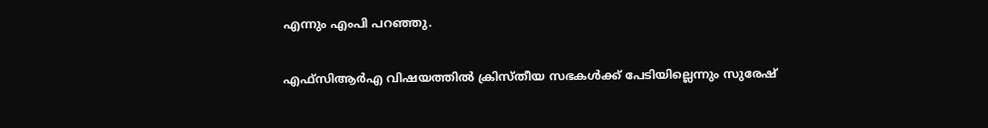എന്നും എംപി പറഞ്ഞു.

എഫ്‍സിആർഎ വിഷയത്തില്‍ ക്രിസ്തീയ സഭകള്‍ക്ക് പേടിയില്ലെന്നും സുരേഷ്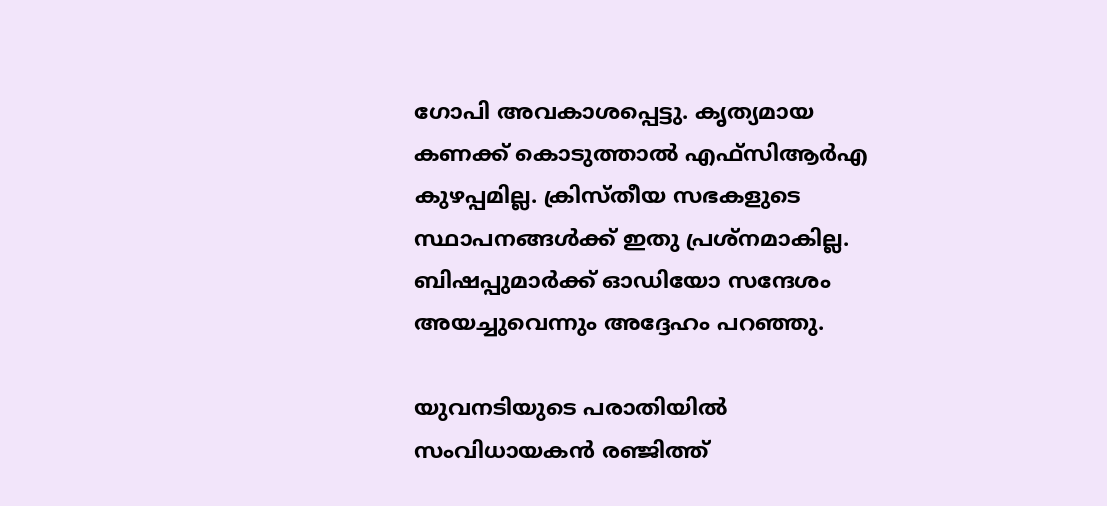ഗോപി അവകാശപ്പെട്ടു. കൃത്യമായ കണക്ക് കൊടുത്താല്‍ എഫ്‍സിആർഎ കുഴപ്പമില്ല. ക്രിസ്തീയ സഭകളുടെ സ്ഥാപനങ്ങള്‍ക്ക് ഇതു പ്രശ്നമാകില്ല. ബിഷപ്പുമാർക്ക് ഓഡിയോ സന്ദേശം അയച്ചുവെന്നും അദ്ദേഹം പറഞ്ഞു.

യുവനടിയുടെ പരാതിയില്‍ സംവിധായകൻ രഞ്ജിത്ത്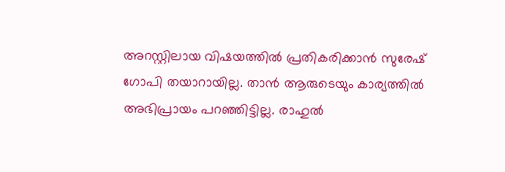അറസ്റ്റിലായ വിഷയത്തില്‍ പ്രതികരിക്കാൻ സുരേഷ് ഗോപി തയാറായില്ല. താൻ ആരുടെയും കാര്യത്തില്‍ അഭിപ്രായം പറഞ്ഞിട്ടില്ല. രാഹുല്‍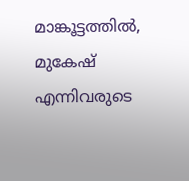മാങ്കൂട്ടത്തില്‍, മുകേഷ് എന്നിവരുടെ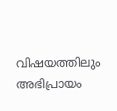വിഷയത്തിലും അഭിപ്രായം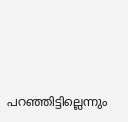പറഞ്ഞിട്ടില്ലെന്നും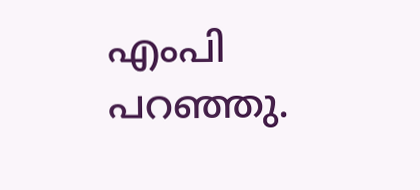എംപി പറഞ്ഞു.